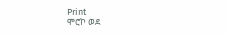Print
ሞሮኮ ወደ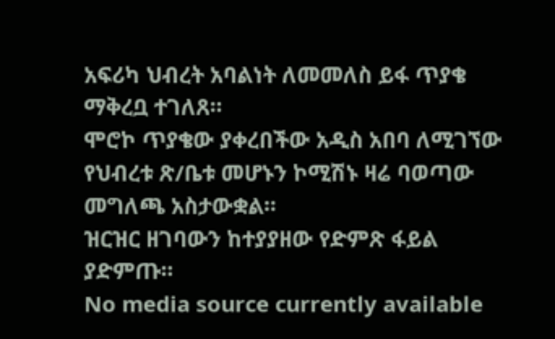አፍሪካ ህብረት አባልነት ለመመለስ ይፋ ጥያቄ ማቅረቧ ተገለጸ።
ሞሮኮ ጥያቄው ያቀረበችው አዲስ አበባ ለሚገኘው የህብረቱ ጽ/ቤቱ መሆኑን ኮሚሽኑ ዛሬ ባወጣው መግለጫ አስታውቋል።
ዝርዝር ዘገባውን ከተያያዘው የድምጽ ፋይል ያድምጡ።
No media source currently available